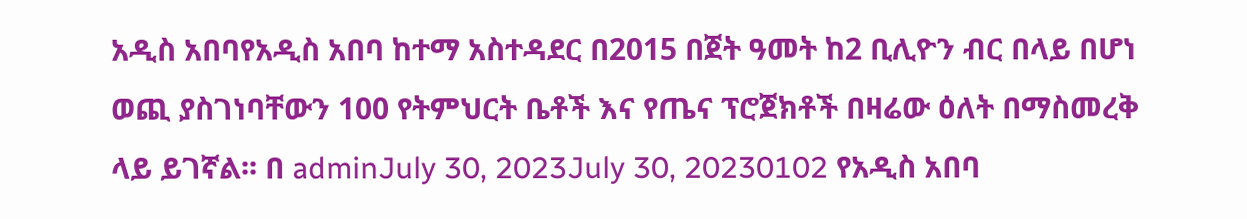አዲስ አበባየአዲስ አበባ ከተማ አስተዳደር በ2015 በጀት ዓመት ከ2 ቢሊዮን ብር በላይ በሆነ ወጪ ያስገነባቸውን 100 የትምህርት ቤቶች እና የጤና ፕሮጀክቶች በዛሬው ዕለት በማስመረቅ ላይ ይገኛል፡፡ በ adminJuly 30, 2023July 30, 20230102 የአዲስ አበባ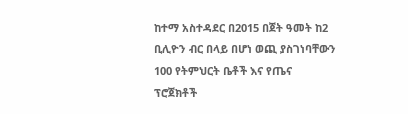ከተማ አስተዳደር በ2015 በጀት ዓመት ከ2 ቢሊዮን ብር በላይ በሆነ ወጪ ያስገነባቸውን 100 የትምህርት ቤቶች እና የጤና ፕሮጀክቶች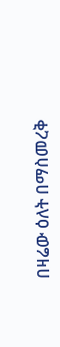በዛሬው ዕለት በማስመረቅ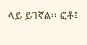ላይ ይገኛል፡፡ ፎቶ፤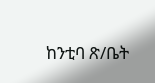ከንቲባ ጽ/ቤት